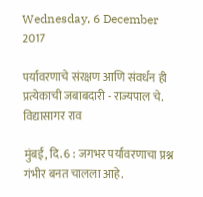Wednesday, 6 December 2017

पर्यावरणाचे संरक्षण आणि संवर्धन ही प्रत्येकाची जबाबदारी - राज्यपाल चे. विद्यासागर राव

मुंबई, दि. 6 : जगभर पर्यावरणाचा प्रश्न गंभीर बनत चालला आहे.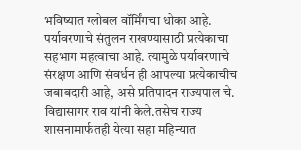भविष्यात ग्लोबल वॉर्मिंगचा धोका आहे. पर्यावरणाचे संतुलन राखण्यासाठी प्रत्येकाचा सहभाग महत्वाचा आहे. त्यामुळे पर्यावरणाचे संरक्षण आणि संवर्धन ही आपल्या प्रत्येकाचीच जबाबदारी आहे, असे प्रतिपादन राज्यपाल चे. विद्यासागर राव यांनी केले.तसेच राज्य शासनामार्फतही येत्या सहा महिन्यात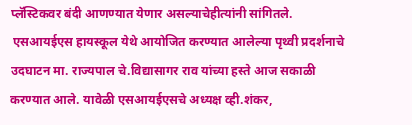प्लॅस्टिकवर बंदी आणण्यात येणार असल्याचेहीत्यांनी सांगितले.
 एसआयईएस हायस्कूल येथे आयोजित करण्यात आलेल्या पृथ्वी प्रदर्शनाचे उदघाटन मा. राज्यपाल चे.विद्यासागर राव यांच्या हस्ते आज सकाळी करण्यात आले. यावेळी एसआयईएसचे अध्यक्ष व्ही.शंकर,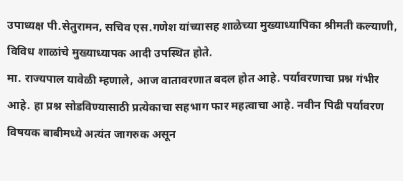उपाध्यक्ष पी.सेतुरामन, सचिव एस.गणेश यांच्यासह शाळेच्या मुख्याध्यापिका श्रीमती कल्याणी, विविध शाळांचे मुख्याध्यापक आदी उपस्थित होते.
मा. राज्यपाल यावेळी म्हणाले, आज वातावरणात बदल होत आहे. पर्यावरणाचा प्रश्न गंभीर आहे. हा प्रश्न सोडविण्यासाठी प्रत्येकाचा सहभाग फार महत्वाचा आहे. नवीन पिढी पर्यावरण विषयक बाबीमध्ये अत्यंत जागरुक असून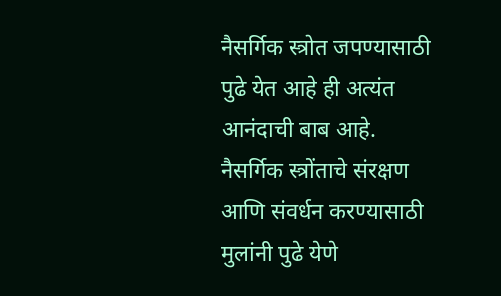नैसर्गिक स्त्रोत जपण्यासाठी पुढे येत आहे ही अत्यंत आनंदाची बाब आहे.    नैसर्गिक स्त्रोंताचे संरक्षण आणि संवर्धन करण्यासाठी मुलांनी पुढे येणे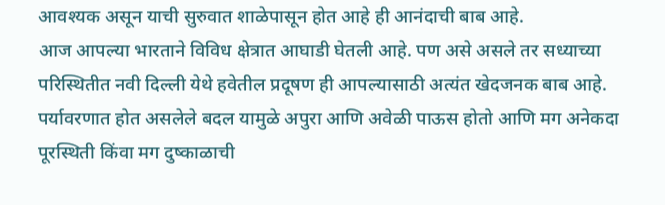आवश्यक असून याची सुरुवात शाळेपासून होत आहे ही आनंदाची बाब आहे.
आज आपल्या भारताने विविध क्षेत्रात आघाडी घेतली आहे. पण असे असले तर सध्याच्या परिस्थितीत नवी दिल्ली येथे हवेतील प्रदूषण ही आपल्यासाठी अत्यंत खेदजनक बाब आहे. पर्यावरणात होत असलेले बदल यामुळे अपुरा आणि अवेळी पाऊस होतो आणि मग अनेकदा पूरस्थिती किंवा मग दुष्काळाची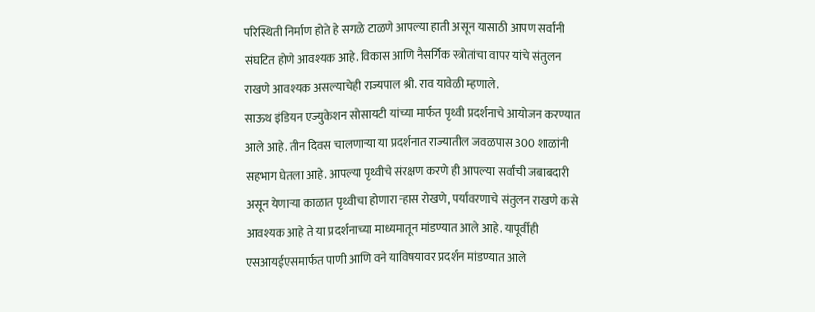परिस्थिती निर्माण होते हे सगळे टाळणे आपल्या हाती असून यासाठी आपण सर्वांनी संघटित होणे आवश्यक आहे. विकास आणि नैसर्गिक स्त्रोतांचा वापर यांचे संतुलन राखणे आवश्यक असल्याचेही राज्यपाल श्री. राव यावेळी म्हणाले.
साऊथ इंडियन एज्युकेशन सोसायटी यांच्या मार्फत पृथ्वी प्रदर्शनाचे आयोजन करण्यात आले आहे. तीन दिवस चालणाऱ्या या प्रदर्शनात राज्यातील जवळपास 300 शाळांनी सहभाग घेतला आहे. आपल्या पृथ्वीचे संरक्षण करणे ही आपल्या सर्वांची जबाबदारी असून येणाऱ्या काळात पृथ्वीचा होणारा ऱ्हास रोखणे, पर्यावरणाचे संतुलन राखणे कसे आवश्यक आहे ते या प्रदर्शनाच्या माध्यमातून मांडण्यात आले आहे. यापूर्वीही एसआयईएसमार्फत पाणी आणि वने याविषयावर प्रदर्शन मांडण्यात आले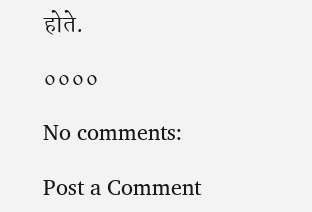होते.

००००

No comments:

Post a Comment